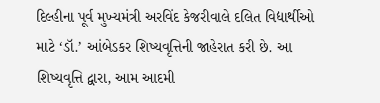દિલ્હીના પૂર્વ મુખ્યમંત્રી અરવિંદ કેજરીવાલે દલિત વિદ્યાર્થીઓ માટે ‘ડૉ.’ આંબેડકર શિષ્યવૃત્તિની જાહેરાત કરી છે. આ શિષ્યવૃત્તિ દ્વારા, આમ આદમી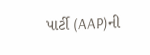પાર્ટી (AAP)ની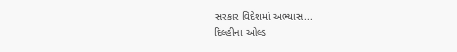સરકાર વિદેશમાં અભ્યાસ...
દિલ્હીના ઓલ્ડ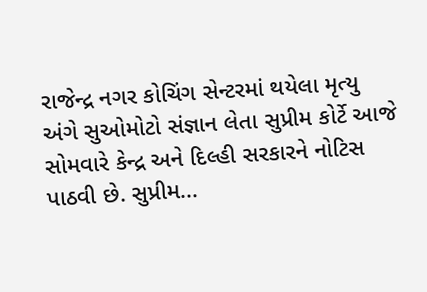રાજેન્દ્ર નગર કોચિંગ સેન્ટરમાં થયેલા મૃત્યુ અંગે સુઓમોટો સંજ્ઞાન લેતા સુપ્રીમ કોર્ટે આજે સોમવારે કેન્દ્ર અને દિલ્હી સરકારને નોટિસ પાઠવી છે. સુપ્રીમ...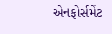એનફોર્સમેંટ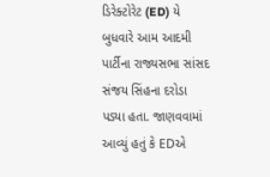ડિરેક્ટોરેટ (ED) યે બુધવારે આમ આદમી પાર્ટીના રાજ્યસભા સાંસદ સંજય સિંહના દરોડા પડ્યા હતા. જાણવવામાં આવ્યું હતું કે EDએ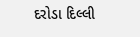દરોડા દિલ્લી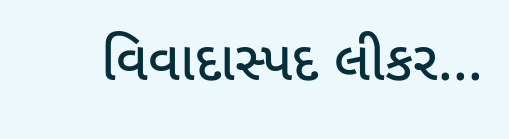વિવાદાસ્પદ લીકર...